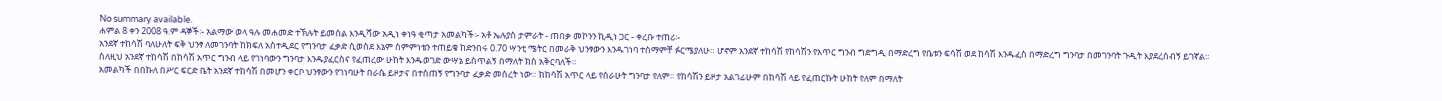No summary available.
ሐምል 8 ቀን 2008 ዓ.ም ዳኞች፡- አልማው ወላ ዓሉ መሐመድ ተኽሉት ይመሰል እንዲሻው አዲነ ቀነዓ ቂጣታ አመልካች፡- አቶ ኤሉያስ ታምራት - ጠበቃ መኮንን ኪዲነ ጋር - ቀረቡ ተጠሪ፡-
አንደኛ ተከሳሽ ባለሁለት ፍቅ ህንፃ ለመገንባት ከክፍለ አስተዲደር የግንባታ ፈቃድ ሲወስደ እኔም ስምምነቴን ተጠይቄ ከድንበሩ 0.70 ሣንቲ ሜትር በመራቅ ህንፃውን እንዱገነባ ተስማምቸ ፉርሜያለሁ። ሆኖም አንደኛ ተከሳሽ የከሳሽን የአጥር ግንብ ግድግዲ በማድረግ የቤቱን ፍሳሽ ወደ ከሳሽ እንዱፈስ በማድረግ ግንባታ በመገንባት ጉዲት እያደረሰብኝ ይገኛል።
ስለዚህ አንደኛ ተከሳሽ በከሳሽ አጥር ግንብ ላይ የገነባውን ግንባታ እንዱያፈርስና የፈጠረው ሁከት እንዱወገድ ውሣኔ ይስጥልኝ በማለት ክስ አቅርባለች።
አመልካች በበኩለ በሥር ፍርድ ቤት አንደኛ ተከሳሽ በመሆን ቀርቦ ህንፃውን የገነባሁት በራሴ ይዞታና በተሰጠኝ የግንባታ ፈቃድ መሰረት ነው። ከከሳሽ አጥር ላይ የሰራሁት ግንባታ የለም። የከሳሽን ይዞታ አልገፊሁም በከሳሽ ላይ የፈጠርኩት ሁከት የለም በማለት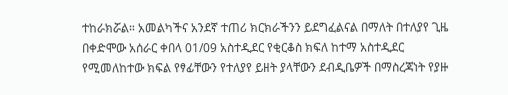ተከራክሯል። አመልካችና አንደኛ ተጠሪ ክርክራችንን ይደግፈልናል በማለት በተለያየ ጊዜ በቀድሞው አሰራር ቀበላ 01/09 አስተዲደር የቂርቆስ ክፍለ ከተማ አስተዲደር የሚመለከተው ክፍል የፃፊቸውን የተለያየ ይዘት ያላቸውን ደብዲቤዎች በማስረጃነት የያዙ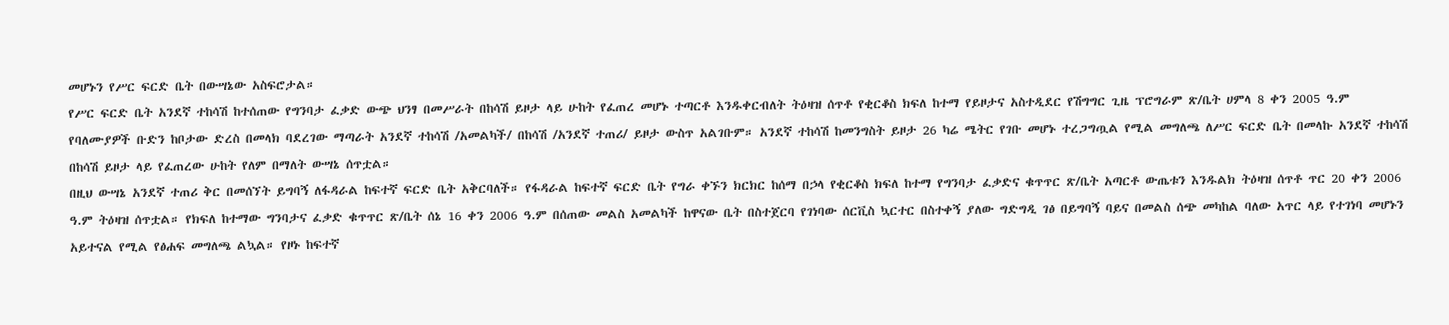መሆኑን የሥር ፍርድ ቤት በውሣኔው አስፍሮታል።
የሥር ፍርድ ቤት አንደኛ ተከሳሽ ከተሰጠው የግንባታ ፈቃድ ውጭ ህንፃ በመሥራት በከሳሽ ይዞታ ላይ ሁከት የፈጠረ መሆኑ ተጣርቶ እንዱቀርብለት ትዕዛዝ ሰጥቶ የቂርቆስ ክፍለ ከተማ የይዞታና አስተዲደር የሽግግር ጊዜ ፕሮግራም ጽ/ቤት ሀምላ 8 ቀን 2005 ዓ.ም የባለሙያዎች ቡድን ከቦታው ድረስ በመላክ ባደረገው ማጣራት አንደኛ ተከሳሽ /አመልካች/ በከሳሽ /አንደኛ ተጠሪ/ ይዞታ ውስጥ አልገቡም። አንደኛ ተከሳሽ ከመንግስት ይዞታ 26 ካሬ ሜትር የገቡ መሆኑ ተረጋግጧል የሚል መግለጫ ለሥር ፍርድ ቤት በመላኩ አንደኛ ተከሳሽ በከሳሽ ይዞታ ላይ የፈጠረው ሁከት የለም በማለት ውሣኔ ሰጥቷል።
በዚህ ውሣኔ አንደኛ ተጠሪ ቅር በመሰኘት ይግባኝ ለፋዳራል ከፍተኛ ፍርድ ቤት አቅርባለች። የፋዳራል ከፍተኛ ፍርድ ቤት የግራ ቀኙን ክርክር ከሰማ በኃላ የቂርቆስ ክፍለ ከተማ የግንባታ ፈቃድና ቁጥጥር ጽ/ቤት አጣርቶ ውጤቱን እንዱልክ ትዕዛዝ ሰጥቶ ጥር 20 ቀን 2006 ዓ.ም ትዕዛዝ ሰጥቷል። የክፍለ ከተማው ግንባታና ፈቃድ ቁጥጥር ጽ/ቤት ሰኔ 16 ቀን 2006 ዓ.ም በሰጠው መልስ አመልካች ከዋናው ቤት በስተጀርባ የገነባው ሰርቪስ ኳርተር በስተቀኝ ያለው ግድግዲ ገፅ በይግባኝ ባይና በመልስ ሰጭ መካከል ባለው አጥር ላይ የተገነባ መሆኑን አይተናል የሚል የፅሐፍ መግለጫ ልኳል። የዞኑ ከፍተኛ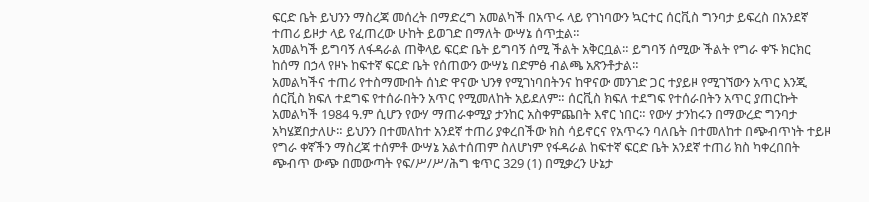ፍርድ ቤት ይህንን ማስረጃ መሰረት በማድረግ አመልካች በአጥሩ ላይ የገነባውን ኳርተር ሰርቪስ ግንባታ ይፍረስ በአንደኛ ተጠሪ ይዞታ ላይ የፈጠረው ሁከት ይወገድ በማለት ውሣኔ ሰጥቷል።
አመልካች ይግባኝ ለፋዳራል ጠቅላይ ፍርድ ቤት ይግባኝ ሰሚ ችልት አቅርቧል። ይግባኝ ሰሚው ችልት የግራ ቀኙ ክርክር ከሰማ በኃላ የዞኑ ከፍተኛ ፍርድ ቤት የሰጠውን ውሣኔ በድምፅ ብልጫ አጽንቶታል።
አመልካችና ተጠሪ የተስማሙበት ሰነድ ዋናው ህንፃ የሚገነባበትንና ከዋናው መንገድ ጋር ተያይዞ የሚገኘውን አጥር እንጂ ሰርቪስ ክፍለ ተደግፍ የተሰራበትን አጥር የሚመለከት አይደለም። ሰርቪስ ክፍለ ተደግፍ የተሰራበትን አጥር ያጠርኩት አመልካች 1984 ዓ.ም ሲሆን የውሃ ማጠራቀሚያ ታንከር አስቀምጨበት እኖር ነበር። የውሃ ታንከሩን በማውረድ ግንባታ አካሄጀበታለሁ። ይህንን በተመለከተ አንደኛ ተጠሪ ያቀረበችው ክስ ሳይኖርና የአጥሩን ባለቤት በተመለከተ በጭብጥነት ተይዞ የግራ ቀኛችን ማስረጃ ተሰምቶ ውሣኔ አልተሰጠም ስለሆነም የፋዳራል ከፍተኛ ፍርድ ቤት አንደኛ ተጠሪ ክስ ካቀረበበት ጭብጥ ውጭ በመውጣት የፍ/ሥ/ሥ/ሕግ ቁጥር 329 (1) በሚቃረን ሁኔታ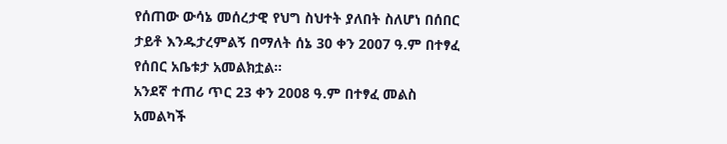የሰጠው ውሳኔ መሰረታዊ የህግ ስህተት ያለበት ስለሆነ በሰበር ታይቶ እንዱታረምልኝ በማለት ሰኔ 30 ቀን 2007 ዓ.ም በተፃፈ የሰበር አቤቱታ አመልክቷል።
አንደኛ ተጠሪ ጥር 23 ቀን 2008 ዓ.ም በተፃፈ መልስ አመልካች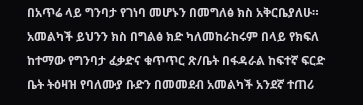በአጥሬ ላይ ግንባታ የገነባ መሆኑን በመግለፅ ክስ አቅርቤያለሁ። አመልካች ይህንን ክስ በግልፅ ክድ ካለመከራከሩም በላይ የክፍለ ከተማው የግንባታ ፈቃድና ቁጥጥር ጽ/ቤት በፋዳራል ከፍተኛ ፍርድ ቤት ትዕዛዝ የባለሙያ ቡድን በመመደብ አመልካች አንደኛ ተጠሪ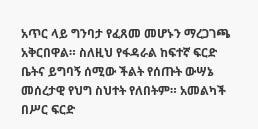አጥር ላይ ግንባታ የፈጸመ መሆኑን ማረጋገጫ አቅርበዋል። ስለዚህ የፋዳራል ከፍተኛ ፍርድ ቤትና ይግባኝ ሰሚው ችልት የሰጡት ውሣኔ መሰረታዊ የህግ ስህተት የለበትም። አመልካች በሥር ፍርድ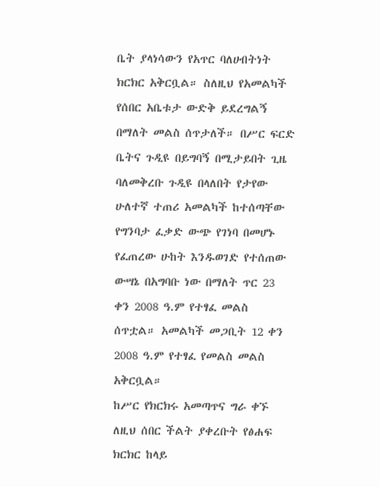ቤት ያላነሳውን የአጥር ባለሀብትነት ክርክር አቅርቧል። ስለዚህ የአመልካች የሰበር አቤቱታ ውድቅ ይደረግልኝ በማለት መልስ ሰጥታለች። በሥር ፍርድ ቤትና ጉዲዩ በይግባኝ በሚታይበት ጊዜ ባለመቅረቡ ጉዲዩ በላለበት የታየው ሁለተኛ ተጠሪ አመልካች ከተሰጣቸው የግንባታ ፈቃድ ውጭ የገነባ በመሆኑ የፈጠረው ሁከት እንዱወገድ የተሰጠው ውሣኔ በአግባቡ ነው በማለት ጥር 23 ቀን 2008 ዓ.ም የተፃፈ መልስ ሰጥቷል። አመልካች መጋቢት 12 ቀን 2008 ዓ.ም የተፃፈ የመልስ መልስ አቅርቧል።
ከሥር የክርክሩ አመጣጥና ግራ ቀኙ ለዚህ ሰበር ችልት ያቀረቡት የፅሐፍ ክርክር ከላይ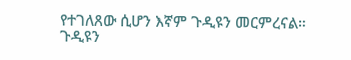የተገለጸው ሲሆን እኛም ጉዲዩን መርምረናል። ጉዲዩን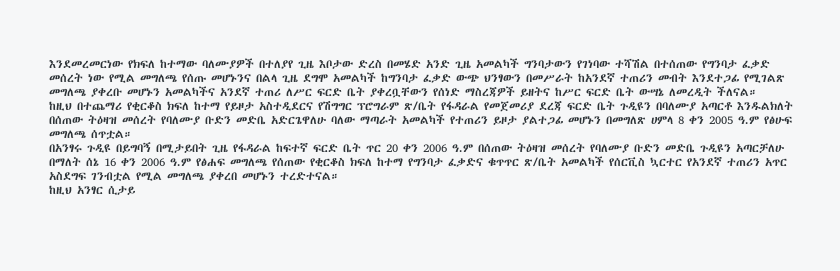እንደመረመርነው የክፍለ ከተማው ባለሙያዎች በተለያየ ጊዜ እቦታው ድረስ በመሄድ አንድ ጊዜ አመልካች ግንባታውን የገነባው ተሻሽል በተሰጠው የግንባታ ፈቃድ መሰረት ነው የሚል መግለጫ የሰጡ መሆኑንና በልላ ጊዜ ደግሞ አመልካች ከግንባታ ፈቃድ ውጭ ህንፃውን በመሥራት ከአንደኛ ተጠሪን መብት እንደተጋፊ የሚገልጽ መግለጫ ያቀረቡ መሆኑን አመልካችና አንደኛ ተጠሪ ለሥር ፍርድ ቤት ያቀረቧቸውን የሰነድ ማስረጃዎች ይዘትና ከሥር ፍርድ ቤት ውሣኔ ለመረዲት ችለናል።
ከዚህ በተጨማሪ የቂርቆስ ክፍለ ከተማ የይዞታ አስተዲደርና የሽግግር ፕሮግራም ጽ/ቤት የፋዳራል የመጀመሪያ ደረጃ ፍርድ ቤት ጉዲዩን በባለሙያ አጣርቶ እንዱልክለት በሰጠው ትዕዛዝ መሰረት የባለሙያ ቡድን መድቤ አድርጌዋለሁ ባለው ማጣራት አመልካች የተጠሪን ይዞታ ያልተጋፊ መሆኑን በመግለጽ ሀምላ 8 ቀን 2005 ዓ.ም የፅሁፍ መግለጫ ሰጥቷል።
በአንፃሩ ጉዲዩ በይግባኝ በሚታይበት ጊዜ የፋዳራል ከፍተኛ ፍርድ ቤት ጥር 20 ቀን 2006 ዓ.ም በሰጠው ትዕዛዝ መሰረት የባለሙያ ቡድን መድቤ ጉዲዩን አጣርቻለሁ በማለት ሰኔ 16 ቀን 2006 ዓ.ም የፅሐፍ መግለጫ የሰጠው የቂርቆስ ክፍለ ከተማ የግንባታ ፈቃድና ቁጥጥር ጽ/ቤት አመልካች የሰርቪስ ኳርተር የአንደኛ ተጠሪን አጥር አስደግፍ ገንብቷል የሚል መግለጫ ያቀረበ መሆኑን ተረድተናል።
ከዚህ አንፃር ሲታይ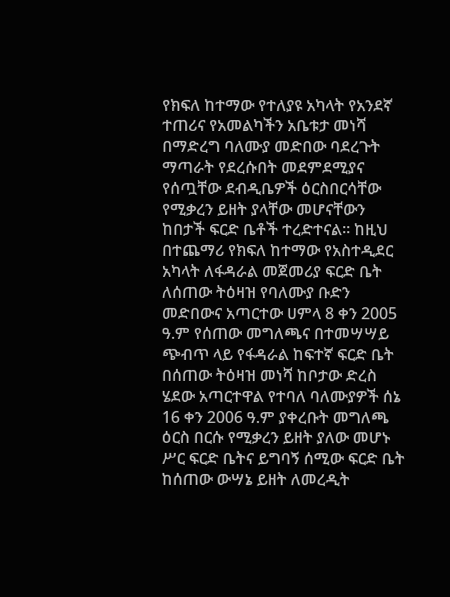የክፍለ ከተማው የተለያዩ አካላት የአንደኛ ተጠሪና የአመልካችን አቤቱታ መነሻ በማድረግ ባለሙያ መድበው ባደረጉት ማጣራት የደረሱበት መደምደሚያና የሰጧቸው ደብዲቤዎች ዕርስበርሳቸው የሚቃረን ይዘት ያላቸው መሆናቸውን ከበታች ፍርድ ቤቶች ተረድተናል። ከዚህ በተጨማሪ የክፍለ ከተማው የአስተዲደር አካላት ለፋዳራል መጀመሪያ ፍርድ ቤት ለሰጠው ትዕዛዝ የባለሙያ ቡድን መድበውና አጣርተው ሀምላ 8 ቀን 2005 ዓ.ም የሰጠው መግለጫና በተመሣሣይ ጭብጥ ላይ የፋዳራል ከፍተኛ ፍርድ ቤት በሰጠው ትዕዛዝ መነሻ ከቦታው ድረስ ሄደው አጣርተዋል የተባለ ባለሙያዎች ሰኔ 16 ቀን 2006 ዓ.ም ያቀረቡት መግለጫ ዕርስ በርሱ የሚቃረን ይዘት ያለው መሆኑ ሥር ፍርድ ቤትና ይግባኝ ሰሚው ፍርድ ቤት ከሰጠው ውሣኔ ይዘት ለመረዲት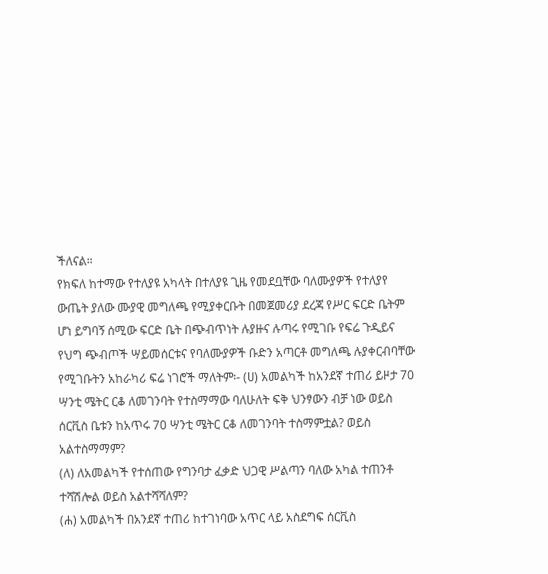ችለናል።
የክፍለ ከተማው የተለያዩ አካላት በተለያዩ ጊዜ የመደቧቸው ባለሙያዎች የተለያየ ውጤት ያለው ሙያዊ መግለጫ የሚያቀርቡት በመጀመሪያ ደረጃ የሥር ፍርድ ቤትም ሆነ ይግባኝ ሰሚው ፍርድ ቤት በጭብጥነት ሉያዙና ሉጣሩ የሚገቡ የፍሬ ጉዲይና የህግ ጭብጦች ሣይመሰርቱና የባለሙያዎች ቡድን አጣርቶ መግለጫ ሉያቀርብባቸው የሚገቡትን አከራካሪ ፍሬ ነገሮች ማለትም፡- (ሀ) አመልካች ከአንደኛ ተጠሪ ይዞታ 70 ሣንቲ ሜትር ርቆ ለመገንባት የተስማማው ባለሁለት ፍቅ ህንፃውን ብቻ ነው ወይስ ሰርቪስ ቤቱን ከአጥሩ 70 ሣንቲ ሜትር ርቆ ለመገንባት ተስማምቷል? ወይስ አልተስማማም?
(ለ) ለአመልካች የተሰጠው የግንባታ ፈቃድ ህጋዊ ሥልጣን ባለው አካል ተጠንቶ ተሻሽሎል ወይስ አልተሻሻለም?
(ሐ) አመልካች በአንደኛ ተጠሪ ከተገነባው አጥር ላይ አስደግፍ ሰርቪስ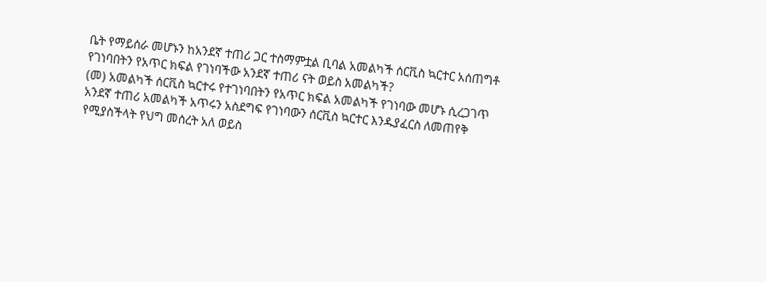ቤት የማይሰራ መሆኑን ከአንደኛ ተጠሪ ጋር ተስማምቷል ቢባል አመልካች ሰርቪስ ኳርተር አሰጠግቶ የገነባበትን የአጥር ክፍል የገነባችው አንደኛ ተጠሪ ናት ወይስ አመልካች?
(መ) አመልካች ሰርቪስ ኳርተሩ የተገነባበትን የአጥር ክፍል አመልካች የገነባው መሆኑ ሲረጋገጥ አንደኛ ተጠሪ አመልካች አጥሩን አስደግፍ የገነባውን ሰርቪስ ኳርተር እንዱያፈርስ ለመጠየቅ የሚያስችላት የህግ መሰረት አለ ወይስ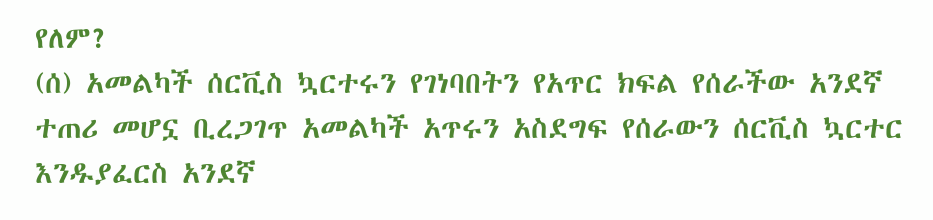የለም?
(ሰ) አመልካች ሰርቪስ ኳርተሩን የገነባበትን የአጥር ክፍል የሰራችው አንደኛ ተጠሪ መሆኗ ቢረጋገጥ አመልካች አጥሩን አስደግፍ የሰራውን ሰርቪስ ኳርተር እንዱያፈርስ አንደኛ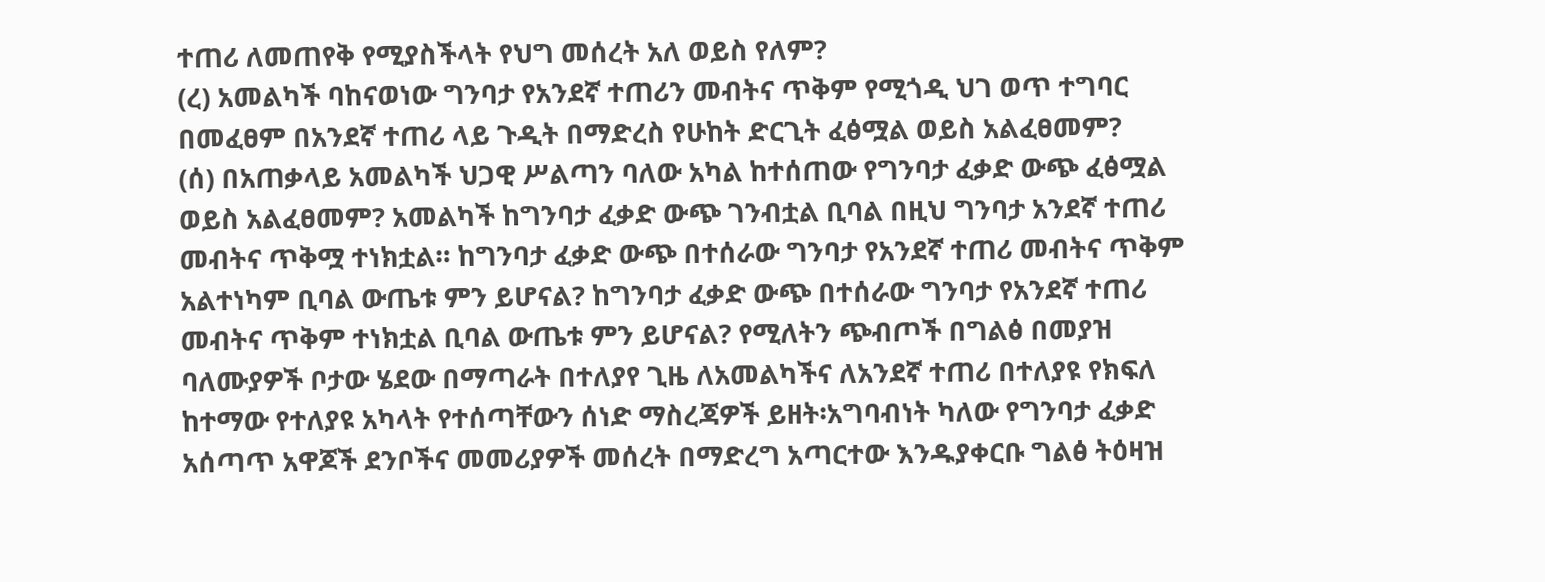ተጠሪ ለመጠየቅ የሚያስችላት የህግ መሰረት አለ ወይስ የለም?
(ረ) አመልካች ባከናወነው ግንባታ የአንደኛ ተጠሪን መብትና ጥቅም የሚጎዲ ህገ ወጥ ተግባር በመፈፀም በአንደኛ ተጠሪ ላይ ጉዲት በማድረስ የሁከት ድርጊት ፈፅሟል ወይስ አልፈፀመም?
(ሰ) በአጠቃላይ አመልካች ህጋዊ ሥልጣን ባለው አካል ከተሰጠው የግንባታ ፈቃድ ውጭ ፈፅሟል ወይስ አልፈፀመም? አመልካች ከግንባታ ፈቃድ ውጭ ገንብቷል ቢባል በዚህ ግንባታ አንደኛ ተጠሪ መብትና ጥቅሟ ተነክቷል። ከግንባታ ፈቃድ ውጭ በተሰራው ግንባታ የአንደኛ ተጠሪ መብትና ጥቅም አልተነካም ቢባል ውጤቱ ምን ይሆናል? ከግንባታ ፈቃድ ውጭ በተሰራው ግንባታ የአንደኛ ተጠሪ መብትና ጥቅም ተነክቷል ቢባል ውጤቱ ምን ይሆናል? የሚለትን ጭብጦች በግልፅ በመያዝ ባለሙያዎች ቦታው ሄደው በማጣራት በተለያየ ጊዜ ለአመልካችና ለአንደኛ ተጠሪ በተለያዩ የክፍለ ከተማው የተለያዩ አካላት የተሰጣቸውን ሰነድ ማስረጃዎች ይዘት፡አግባብነት ካለው የግንባታ ፈቃድ አሰጣጥ አዋጆች ደንቦችና መመሪያዎች መሰረት በማድረግ አጣርተው እንዱያቀርቡ ግልፅ ትዕዛዝ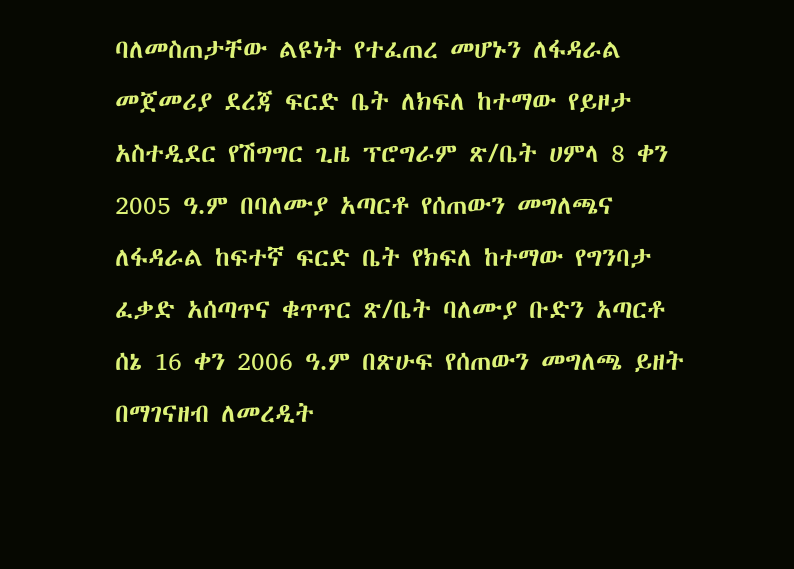ባለመስጠታቸው ልዩነት የተፈጠረ መሆኑን ለፋዳራል መጀመሪያ ደረጃ ፍርድ ቤት ለክፍለ ከተማው የይዞታ አስተዲደር የሽግግር ጊዜ ፕሮግራም ጽ/ቤት ሀምላ 8 ቀን 2005 ዓ.ም በባለሙያ አጣርቶ የሰጠውን መግለጫና ለፋዳራል ከፍተኛ ፍርድ ቤት የክፍለ ከተማው የግንባታ ፈቃድ አሰጣጥና ቁጥጥር ጽ/ቤት ባለሙያ ቡድን አጣርቶ ሰኔ 16 ቀን 2006 ዓ.ም በጽሁፍ የሰጠውን መግለጫ ይዘት በማገናዘብ ለመረዲት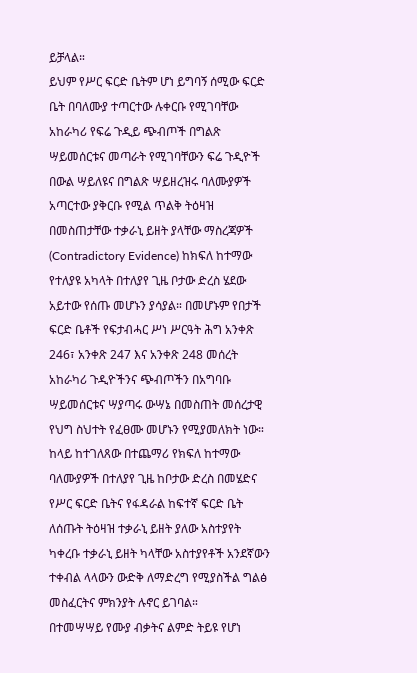ይቻላል።
ይህም የሥር ፍርድ ቤትም ሆነ ይግባኝ ሰሚው ፍርድ ቤት በባለሙያ ተጣርተው ሉቀርቡ የሚገባቸው አከራካሪ የፍሬ ጉዲይ ጭብጦች በግልጽ ሣይመሰርቱና መጣራት የሚገባቸውን ፍሬ ጉዲዮች በውል ሣይለዩና በግልጽ ሣይዘረዝሩ ባለሙያዎች አጣርተው ያቅርቡ የሚል ጥልቅ ትዕዛዝ በመስጠታቸው ተቃራኒ ይዘት ያላቸው ማስረጃዎች (Contradictory Evidence) ከክፍለ ከተማው የተለያዩ አካላት በተለያየ ጊዜ ቦታው ድረስ ሄደው አይተው የሰጡ መሆኑን ያሳያል። በመሆኑም የበታች ፍርድ ቤቶች የፍታብሓር ሥነ ሥርዓት ሕግ አንቀጽ 246፣ አንቀጽ 247 እና አንቀጽ 248 መሰረት አከራካሪ ጉዲዮችንና ጭብጦችን በአግባቡ ሣይመሰርቱና ሣያጣሩ ውሣኔ በመስጠት መሰረታዊ የህግ ስህተት የፈፀሙ መሆኑን የሚያመለክት ነው።
ከላይ ከተገለጸው በተጨማሪ የክፍለ ከተማው ባለሙያዎች በተለያየ ጊዜ ከቦታው ድረስ በመሄድና የሥር ፍርድ ቤትና የፋዳራል ከፍተኛ ፍርድ ቤት ለሰጡት ትዕዛዝ ተቃራኒ ይዘት ያለው አስተያየት ካቀረቡ ተቃራኒ ይዘት ካላቸው አስተያየቶች አንደኛውን ተቀብል ላላውን ውድቅ ለማድረግ የሚያስችል ግልፅ መስፈርትና ምክንያት ሉኖር ይገባል።
በተመሣሣይ የሙያ ብቃትና ልምድ ትይዩ የሆነ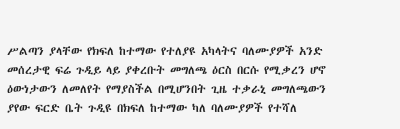ሥልጣን ያላቸው የክፍለ ከተማው የተለያዩ አካላትና ባለሙያዎች አንድ መሰረታዊ ፍሬ ጉዲይ ላይ ያቀረቡት መግለጫ ዕርስ በርሱ የሚቃረን ሆኖ ዕውነታውን ለመለየት የማያስችል በሚሆንበት ጊዜ ተቃራኒ መግለጫውን ያየው ፍርድ ቤት ጉዲዩ በክፍለ ከተማው ካለ ባለሙያዎች የተሻለ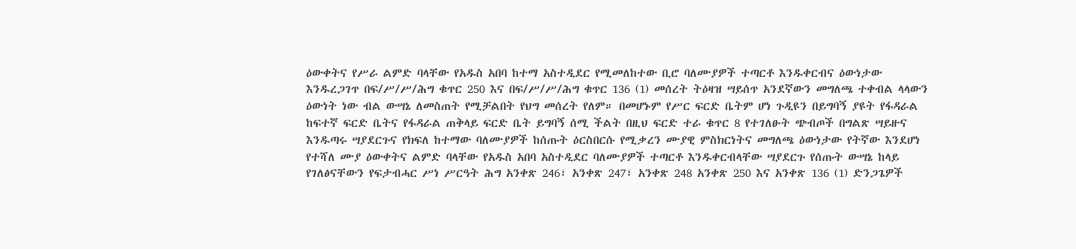ዕውቀትና የሥራ ልምድ ባላቸው የአዱስ አበባ ከተማ አስተዲደር የሚመለከተው ቢሮ ባለሙያዎች ተጣርቶ እንዱቀርብና ዕውነታው እንዱረጋገጥ በፍ/ሥ/ሥ/ሕግ ቁጥር 250 እና በፍ/ሥ/ሥ/ሕግ ቁጥር 136 (1) መሰረት ትዕዛዝ ሣይሰጥ አንደኛውን መግለጫ ተቀብል ላላውን ዕውነት ነው ብል ውሣኔ ለመስጠት የሚቻልበት የህግ መሰረት የለም። በመሆኑም የሥር ፍርድ ቤትም ሆነ ጉዲዩን በይግባኝ ያዩት የፋዳራል ከፍተኛ ፍርድ ቤትና የፋዳራል ጠቅላይ ፍርድ ቤት ይግባኝ ሰሚ ችልት በዚህ ፍርድ ተራ ቁጥር 8 የተገለፁት ጭብጦች በግልጽ ሣይዙና እንዱጣሩ ሣያደርጉና የክፍለ ከተማው ባለሙያዎች ከሰጡት ዕርስበርሱ የሚቃረን ሙያዊ ምስክርነትና መግለጫ ዕውነታው የትኛው እንደሆነ የተሻለ ሙያ ዕውቀትና ልምድ ባላቸው የአዱስ አበባ አስተዲደር ባለሙያዎች ተጣርቶ እንዱቀርብላቸው ሣያደርጉ የሰጡት ውሣኔ ከላይ የገለፅናቸውን የፍታብሓር ሥነ ሥርዓት ሕግ አንቀጽ 246፣ አንቀጽ 247፣ አንቀጽ 248 አንቀጽ 250 እና አንቀጽ 136 (1) ድንጋጌዎች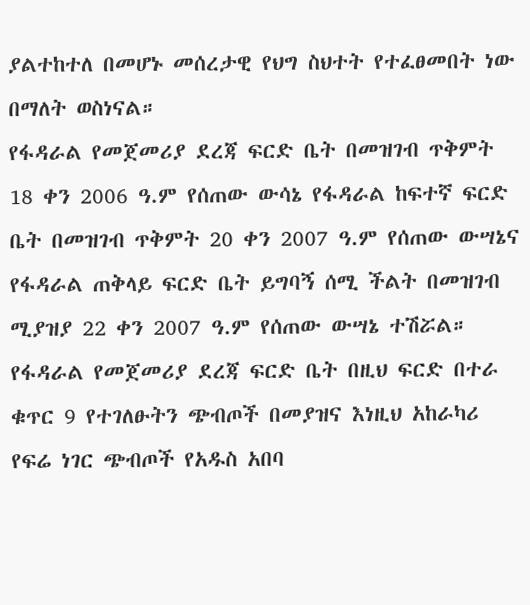ያልተከተለ በመሆኑ መሰረታዊ የህግ ስህተት የተፈፀመበት ነው በማለት ወስነናል።
የፋዳራል የመጀመሪያ ደረጃ ፍርድ ቤት በመዝገብ ጥቅምት 18 ቀን 2006 ዓ.ም የሰጠው ውሳኔ የፋዳራል ከፍተኛ ፍርድ ቤት በመዝገብ ጥቅምት 20 ቀን 2007 ዓ.ም የሰጠው ውሣኔና የፋዳራል ጠቅላይ ፍርድ ቤት ይግባኝ ሰሚ ችልት በመዝገብ ሚያዝያ 22 ቀን 2007 ዓ.ም የሰጠው ውሣኔ ተሽሯል።
የፋዳራል የመጀመሪያ ደረጃ ፍርድ ቤት በዚህ ፍርድ በተራ ቁጥር 9 የተገለፁትን ጭብጦች በመያዝና እነዚህ አከራካሪ የፍሬ ነገር ጭብጦች የአዱስ አበባ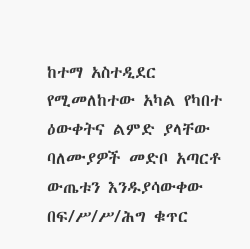ከተማ አስተዲደር የሚመለከተው አካል የካበተ ዕውቀትና ልምድ ያላቸው ባለሙያዎች መድቦ አጣርቶ ውጤቱን እንዱያሳውቀው በፍ/ሥ/ሥ/ሕግ ቁጥር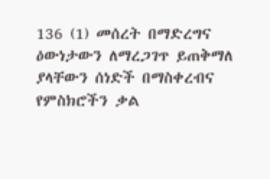136 (1) መሰረት በማድረግና ዕውነታውን ለማረጋገጥ ይጠቅማለ ያላቸውን ሰነድች በማስቀረብና የምስክሮችን ቃል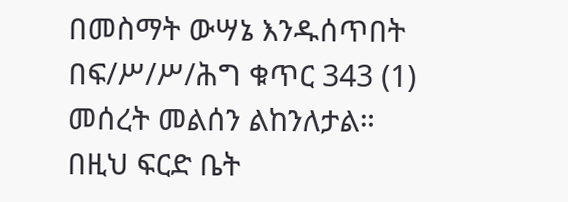በመስማት ውሣኔ እንዱሰጥበት በፍ/ሥ/ሥ/ሕግ ቁጥር 343 (1) መሰረት መልሰን ልከንለታል።
በዚህ ፍርድ ቤት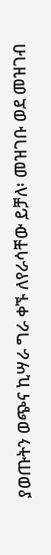ያወጡትን ወጭና ኪሣራ ግራ ቀኙ ለየራሳቸው ይቻለ፡ መዝገቡ ወደ መዝገብ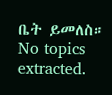ቤት ይመለስ።
No topics extracted.